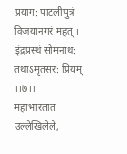प्रयाग: पाटलीपुत्रं विजयानगरं महत् ।
इंद्रप्रस्थं सोमनाथ: तथाऽमृतसर: प्रियम् ।।७।।
महाभारतात उल्लेखिलेले,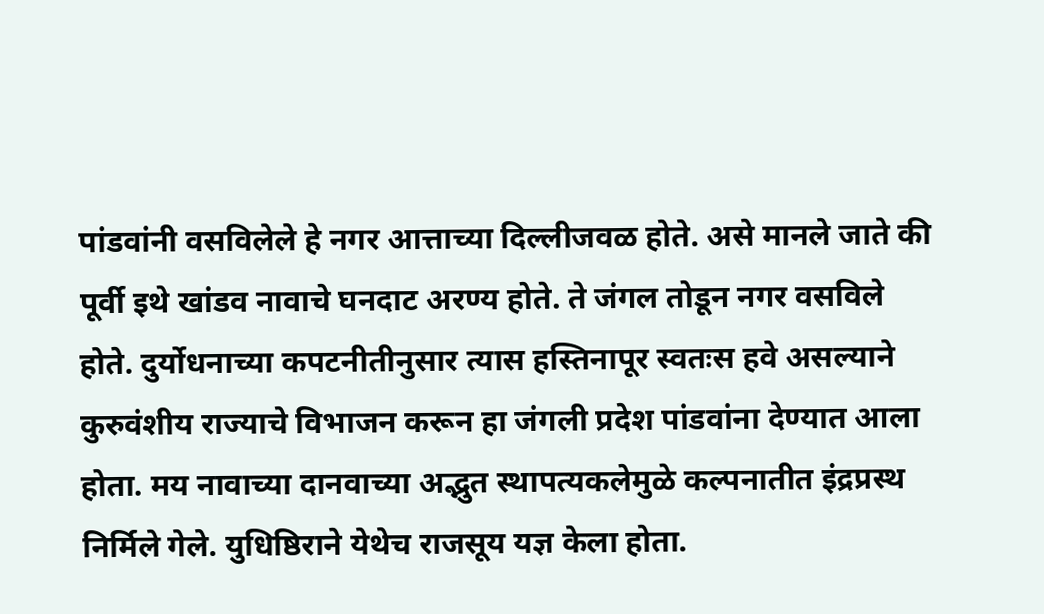पांडवांनी वसविलेले हे नगर आत्ताच्या दिल्लीजवळ होते. असे मानले जाते की पूर्वी इथे खांडव नावाचे घनदाट अरण्य होते. ते जंगल तोडून नगर वसविले होते. दुर्योधनाच्या कपटनीतीनुसार त्यास हस्तिनापूर स्वतःस हवे असल्याने कुरुवंशीय राज्याचे विभाजन करून हा जंगली प्रदेश पांडवांना देण्यात आला होता. मय नावाच्या दानवाच्या अद्भुत स्थापत्यकलेमुळे कल्पनातीत इंद्रप्रस्थ निर्मिले गेले. युधिष्ठिराने येथेच राजसूय यज्ञ केला होता.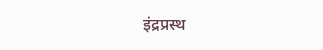इंद्रप्रस्थ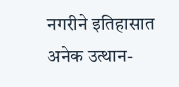नगरीने इतिहासात अनेक उत्थान-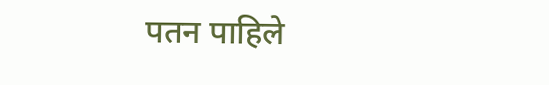पतन पाहिले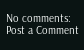No comments:
Post a Comment